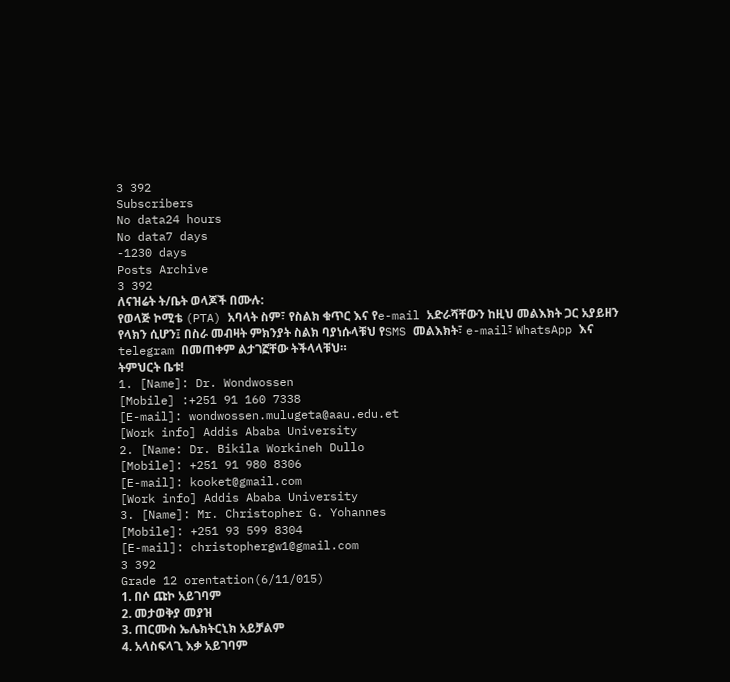3 392
Subscribers
No data24 hours
No data7 days
-1230 days
Posts Archive
3 392
ለናዝሬት ት/ቤት ወላጆች በሙሉ:
የወላጅ ኮሚቴ (PTA) አባላት ስም፣ የስልክ ቁጥር እና የe-mail አድራሻቸውን ከዚህ መልእክት ጋር አያይዘን የላክን ሲሆን፤ በስራ መብዛት ምክንያት ስልክ ባያነሱላቹህ የSMS መልእክት፣ e-mail፣ WhatsApp እና telegram በመጠቀም ልታገኟቸው ትችላላቹህ።
ትምህርት ቤቱ!
1. [Name]: Dr. Wondwossen
[Mobile] :+251 91 160 7338
[E-mail]: wondwossen.mulugeta@aau.edu.et
[Work info] Addis Ababa University
2. [Name: Dr. Bikila Workineh Dullo
[Mobile]: +251 91 980 8306
[E-mail]: kooket@gmail.com
[Work info] Addis Ababa University
3. [Name]: Mr. Christopher G. Yohannes
[Mobile]: +251 93 599 8304
[E-mail]: christophergw1@gmail.com
3 392
Grade 12 orentation(6/11/015)
1. በሶ ጩኮ አይገባም
2. መታወቅያ መያዝ
3. ጠርሙስ ኤሌክትርኒክ አይቻልም
4. አላስፍላጊ እቃ አይገባም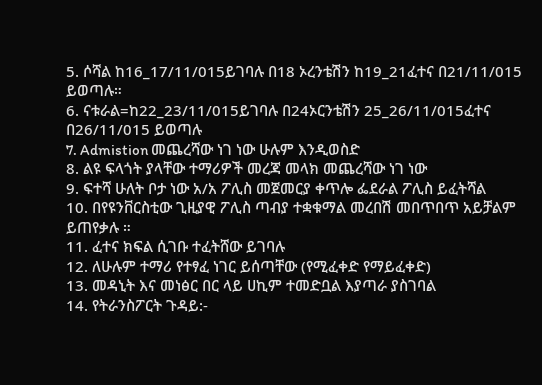5. ሶሻል ከ16_17/11/015ይገባሉ በ18 ኦረንቴሽን ከ19_21ፈተና በ21/11/015 ይወጣሉ።
6. ናቱራል=ከ22_23/11/015ይገባሉ በ24ኦርንቴሽን 25_26/11/015ፈተና በ26/11/015 ይወጣሉ
7. Admistion መጨረሻው ነገ ነው ሁሉም እንዲወስድ
8. ልዩ ፍላጎት ያላቸው ተማሪዎች መረጃ መላክ መጨረሻው ነገ ነው
9. ፍተሻ ሁለት ቦታ ነው አ/አ ፖሊስ መጀመርያ ቀጥሎ ፌደራል ፖሊስ ይፈትሻል
10. በየዩንቨርስቲው ጊዚያዊ ፖሊስ ጣብያ ተቋቁማል መረበሽ መበጥበጥ አይቻልም ይጠየቃሉ ።
11. ፈተና ክፍል ሲገቡ ተፈትሸው ይገባሉ
12. ለሁሉም ተማሪ የተፃፈ ነገር ይሰጣቸው (የሚፈቀድ የማይፈቀድ)
13. መዳኒት እና መነፅር በር ላይ ሀኪም ተመድቧል እያጣራ ያስገባል
14. የትራንስፖርት ጉዳይ:-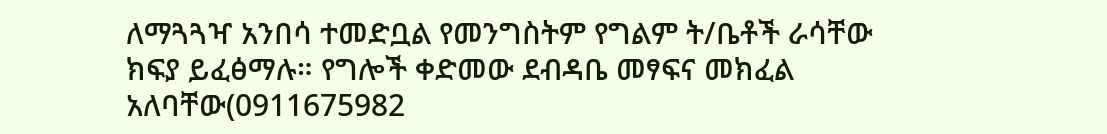ለማጓጓዣ አንበሳ ተመድቧል የመንግስትም የግልም ት/ቤቶች ራሳቸው ክፍያ ይፈፅማሉ። የግሎች ቀድመው ደብዳቤ መፃፍና መክፈል አለባቸው(0911675982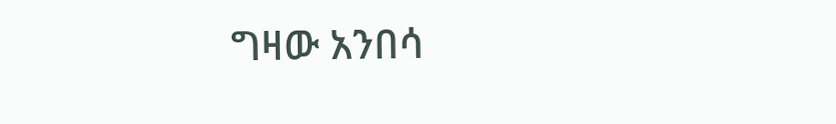ግዛው አንበሳ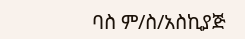ባስ ም/ስ/አስኪያጅ